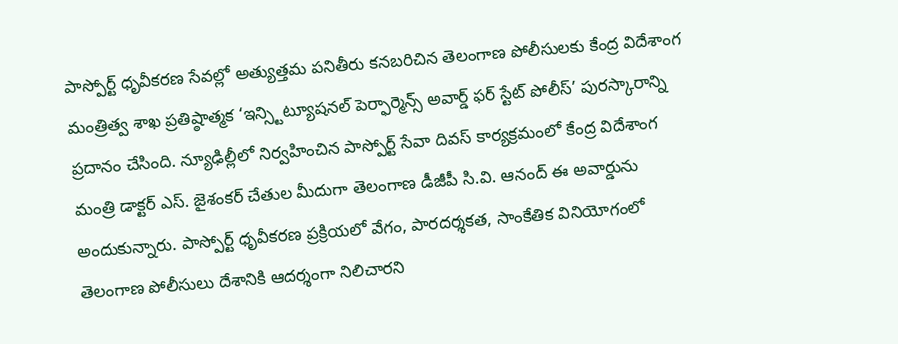పాస్పోర్ట్ ధృవీకరణ సేవల్లో అత్యుత్తమ పనితీరు కనబరిచిన తెలంగాణ పోలీసులకు కేంద్ర విదేశాంగ మంత్రిత్వ శాఖ ప్రతిష్ఠాత్మక ‘ఇన్స్టిట్యూషనల్ పెర్ఫార్మెన్స్ అవార్డ్ ఫర్ స్టేట్ పోలీస్’ పురస్కారాన్ని ప్రదానం చేసింది. న్యూఢిల్లీలో నిర్వహించిన పాస్పోర్ట్ సేవా దివస్ కార్యక్రమంలో కేంద్ర విదేశాంగ మంత్రి డాక్టర్ ఎస్. జైశంకర్ చేతుల మీదుగా తెలంగాణ డీజీపీ సి.వి. ఆనంద్ ఈ అవార్డును అందుకున్నారు. పాస్పోర్ట్ ధృవీకరణ ప్రక్రియలో వేగం, పారదర్శకత, సాంకేతిక వినియోగంలో తెలంగాణ పోలీసులు దేశానికి ఆదర్శంగా నిలిచారని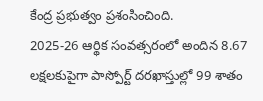కేంద్ర ప్రభుత్వం ప్రశంసించింది.
2025-26 ఆర్థిక సంవత్సరంలో అందిన 8.67 లక్షలకుపైగా పాస్పోర్ట్ దరఖాస్తుల్లో 99 శాతం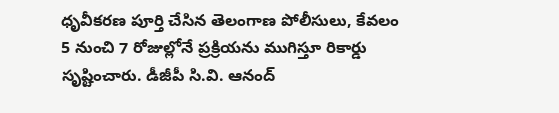ధృవీకరణ పూర్తి చేసిన తెలంగాణ పోలీసులు, కేవలం 5 నుంచి 7 రోజుల్లోనే ప్రక్రియను ముగిస్తూ రికార్డు సృష్టించారు. డీజీపీ సి.వి. ఆనంద్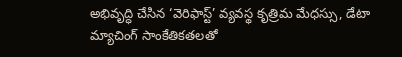అభివృద్ధి చేసిన ‘వెరిఫాస్ట్’ వ్యవస్థ కృత్రిమ మేధస్సు, డేటా మ్యాచింగ్ సాంకేతికతలతో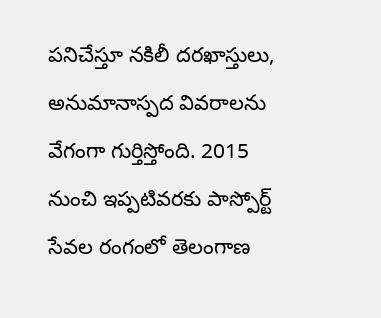పనిచేస్తూ నకిలీ దరఖాస్తులు, అనుమానాస్పద వివరాలను వేగంగా గుర్తిస్తోంది. 2015 నుంచి ఇప్పటివరకు పాస్పోర్ట్ సేవల రంగంలో తెలంగాణ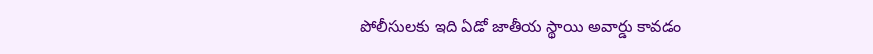పోలీసులకు ఇది ఏడో జాతీయ స్థాయి అవార్డు కావడం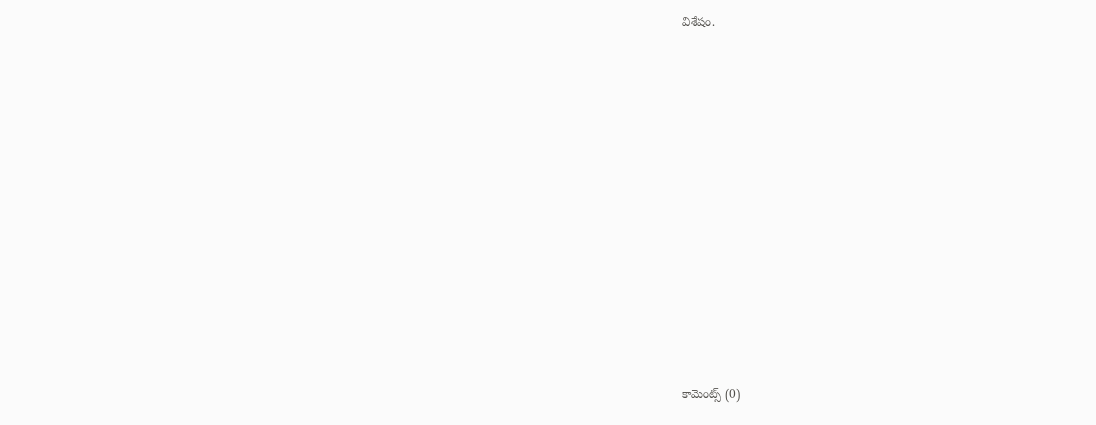విశేషం.













కామెంట్స్ (0)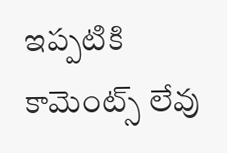ఇప్పటికి కామెంట్స్ లేవు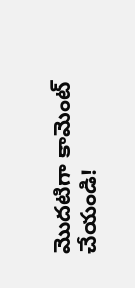మొదటిగా కామెంట్ చేయండి!